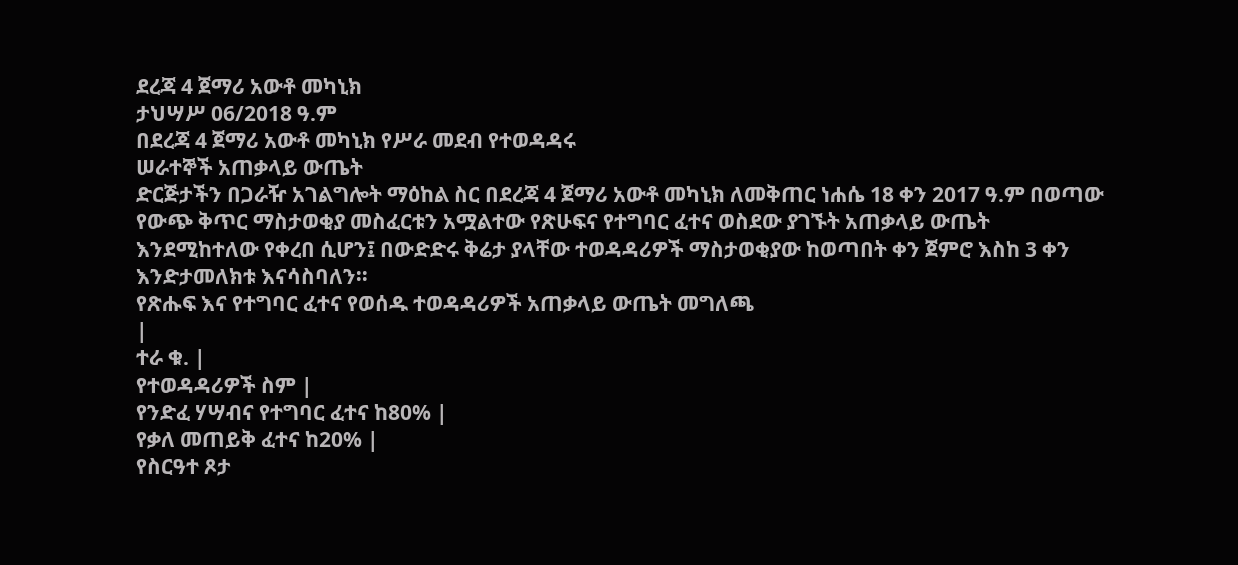ደረጃ 4 ጀማሪ አውቶ መካኒክ
ታህሣሥ 06/2018 ዓ.ም
በደረጃ 4 ጀማሪ አውቶ መካኒክ የሥራ መደብ የተወዳዳሩ
ሠራተኞች አጠቃላይ ውጤት
ድርጅታችን በጋራዥ አገልግሎት ማዕከል ስር በደረጃ 4 ጀማሪ አውቶ መካኒክ ለመቅጠር ነሐሴ 18 ቀን 2017 ዓ.ም በወጣው የውጭ ቅጥር ማስታወቂያ መስፈርቱን አሟልተው የጽሁፍና የተግባር ፈተና ወስደው ያገኙት አጠቃላይ ውጤት እንደሚከተለው የቀረበ ሲሆን፤ በውድድሩ ቅሬታ ያላቸው ተወዳዳሪዎች ማስታወቂያው ከወጣበት ቀን ጀምሮ እስከ 3 ቀን እንድታመለክቱ እናሳስባለን፡፡
የጽሑፍ እና የተግባር ፈተና የወሰዱ ተወዳዳሪዎች አጠቃላይ ውጤት መግለጫ
|
ተራ ቁ. |
የተወዳዳሪዎች ስም |
የንድፈ ሃሣብና የተግባር ፈተና ከ80% |
የቃለ መጠይቅ ፈተና ከ20% |
የስርዓተ ጾታ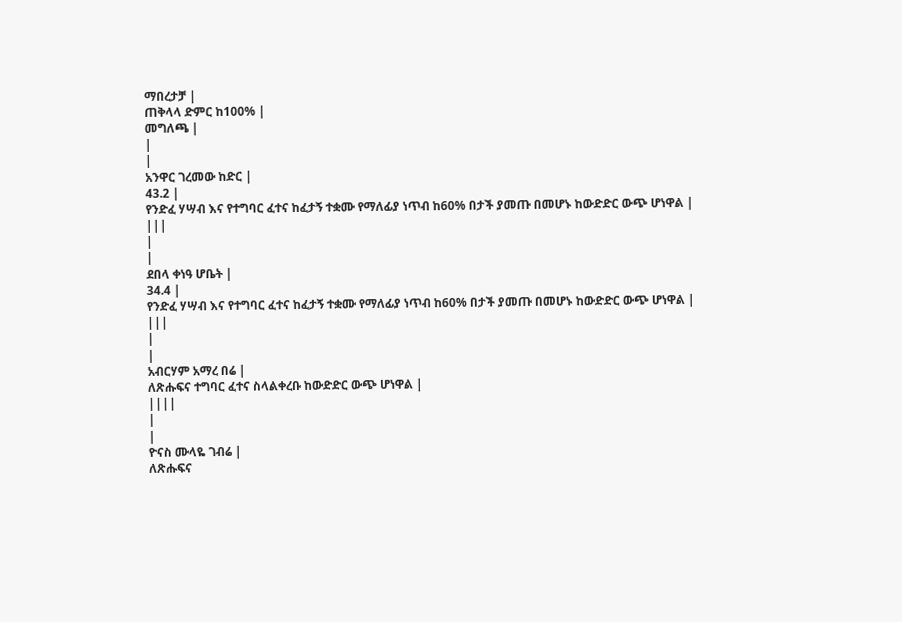ማበረታቻ |
ጠቅላላ ድምር ከ100% |
መግለጫ |
|
|
አንዋር ገረመው ከድር |
43.2 |
የንድፈ ሃሣብ እና የተግባር ፈተና ከፈታኝ ተቋሙ የማለፊያ ነጥብ ከ60% በታች ያመጡ በመሆኑ ከውድድር ውጭ ሆነዋል |
|||
|
|
ደበላ ቀነዓ ሆቤት |
34.4 |
የንድፈ ሃሣብ እና የተግባር ፈተና ከፈታኝ ተቋሙ የማለፊያ ነጥብ ከ60% በታች ያመጡ በመሆኑ ከውድድር ውጭ ሆነዋል |
|||
|
|
አብርሃም አማረ በሬ |
ለጽሑፍና ተግባር ፈተና ስላልቀረቡ ከውድድር ውጭ ሆነዋል |
||||
|
|
ዮናስ ሙላዬ ገብሬ |
ለጽሑፍና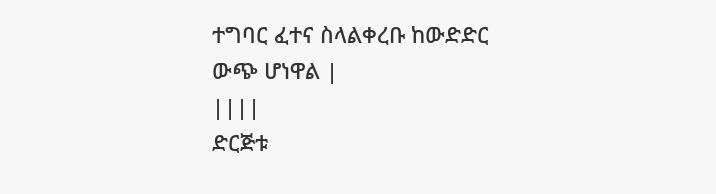ተግባር ፈተና ስላልቀረቡ ከውድድር ውጭ ሆነዋል |
||||
ድርጅቱ